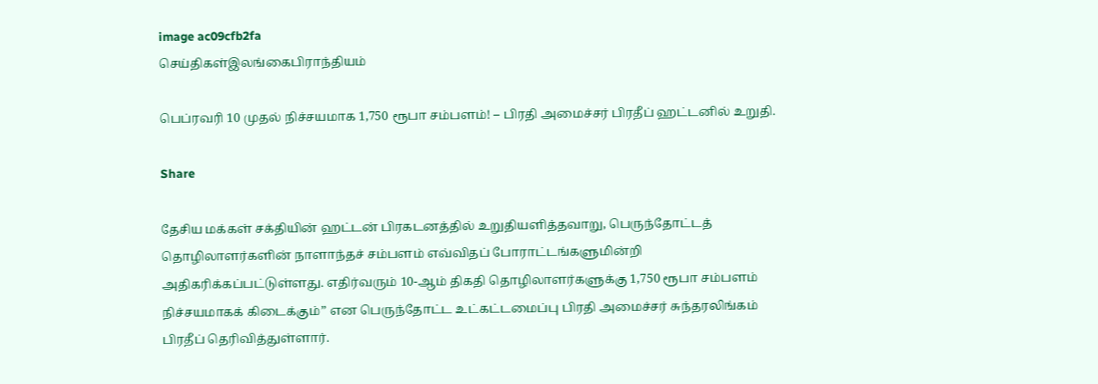image ac09cfb2fa
செய்திகள்இலங்கைபிராந்தியம்

பெப்ரவரி 10 முதல் நிச்சயமாக 1,750 ரூபா சம்பளம்! – பிரதி அமைச்சர் பிரதீப் ஹட்டனில் உறுதி.

Share

தேசிய மக்கள் சக்தியின் ஹட்டன் பிரகடனத்தில் உறுதியளித்தவாறு, பெருந்தோட்டத் தொழிலாளர்களின் நாளாந்தச் சம்பளம் எவ்விதப் போராட்டங்களுமின்றி அதிகரிக்கப்பட்டுள்ளது. எதிர்வரும் 10-ஆம் திகதி தொழிலாளர்களுக்கு 1,750 ரூபா சம்பளம் நிச்சயமாகக் கிடைக்கும்” என பெருந்தோட்ட உட்கட்டமைப்பு பிரதி அமைச்சர் சுந்தரலிங்கம் பிரதீப் தெரிவித்துள்ளார்.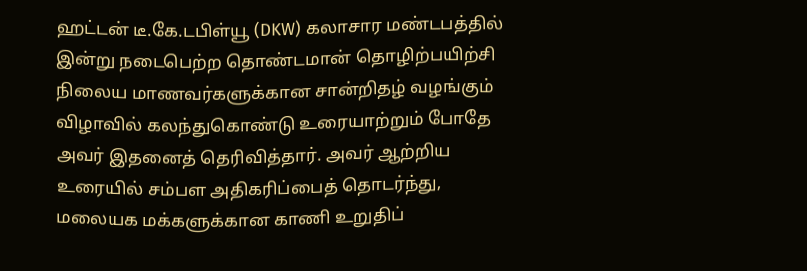ஹட்டன் டீ.கே.டபிள்யூ (DKW) கலாசார மண்டபத்தில் இன்று நடைபெற்ற தொண்டமான் தொழிற்பயிற்சி நிலைய மாணவர்களுக்கான சான்றிதழ் வழங்கும் விழாவில் கலந்துகொண்டு உரையாற்றும் போதே அவர் இதனைத் தெரிவித்தார். அவர் ஆற்றிய உரையில் சம்பள அதிகரிப்பைத் தொடர்ந்து, மலையக மக்களுக்கான காணி உறுதிப்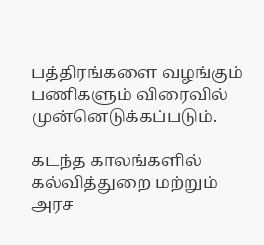பத்திரங்களை வழங்கும் பணிகளும் விரைவில் முன்னெடுக்கப்படும்.

கடந்த காலங்களில் கல்வித்துறை மற்றும் அரச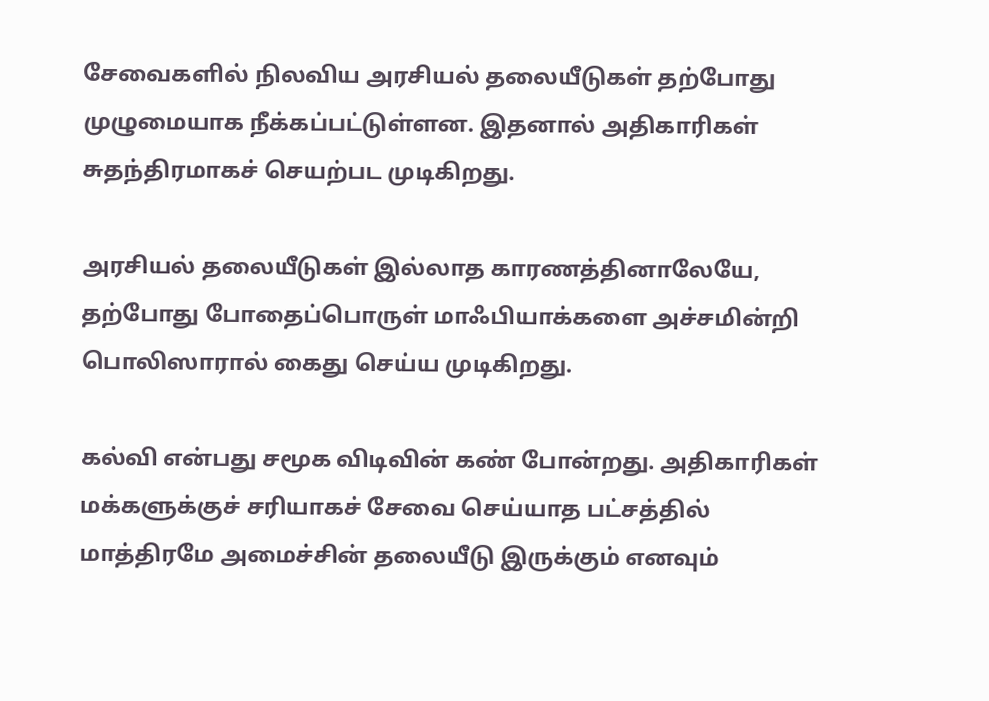சேவைகளில் நிலவிய அரசியல் தலையீடுகள் தற்போது முழுமையாக நீக்கப்பட்டுள்ளன. இதனால் அதிகாரிகள் சுதந்திரமாகச் செயற்பட முடிகிறது.

அரசியல் தலையீடுகள் இல்லாத காரணத்தினாலேயே, தற்போது போதைப்பொருள் மாஃபியாக்களை அச்சமின்றி பொலிஸாரால் கைது செய்ய முடிகிறது.

கல்வி என்பது சமூக விடிவின் கண் போன்றது. அதிகாரிகள் மக்களுக்குச் சரியாகச் சேவை செய்யாத பட்சத்தில் மாத்திரமே அமைச்சின் தலையீடு இருக்கும் எனவும்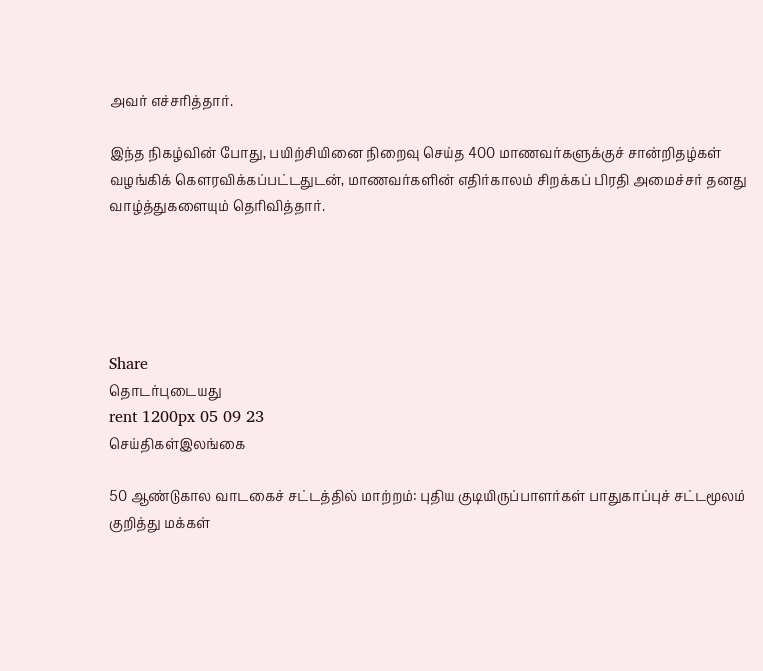அவர் எச்சரித்தார்.

இந்த நிகழ்வின் போது, பயிற்சியினை நிறைவு செய்த 400 மாணவர்களுக்குச் சான்றிதழ்கள் வழங்கிக் கௌரவிக்கப்பட்டதுடன், மாணவர்களின் எதிர்காலம் சிறக்கப் பிரதி அமைச்சர் தனது வாழ்த்துகளையும் தெரிவித்தார்.





Share
தொடர்புடையது
rent 1200px 05 09 23
செய்திகள்இலங்கை

50 ஆண்டுகால வாடகைச் சட்டத்தில் மாற்றம்: புதிய குடியிருப்பாளர்கள் பாதுகாப்புச் சட்டமூலம் குறித்து மக்கள்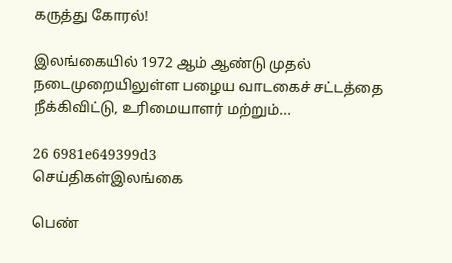கருத்து கோரல்!

இலங்கையில் 1972 ஆம் ஆண்டு முதல் நடைமுறையிலுள்ள பழைய வாடகைச் சட்டத்தை நீக்கிவிட்டு, உரிமையாளர் மற்றும்...

26 6981e649399d3
செய்திகள்இலங்கை

பெண்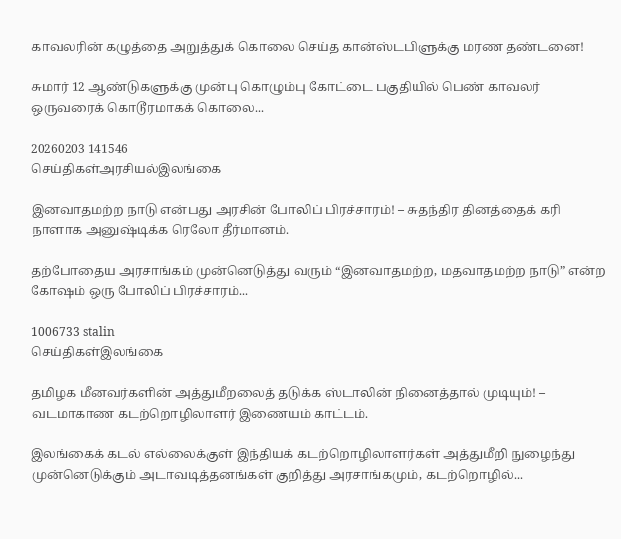காவலரின் கழுத்தை அறுத்துக் கொலை செய்த கான்ஸ்டபிளுக்கு மரண தண்டனை!

சுமார் 12 ஆண்டுகளுக்கு முன்பு கொழும்பு கோட்டை பகுதியில் பெண் காவலர் ஒருவரைக் கொடூரமாகக் கொலை...

20260203 141546
செய்திகள்அரசியல்இலங்கை

இனவாதமற்ற நாடு என்பது அரசின் போலிப் பிரச்சாரம்! – சுதந்திர தினத்தைக் கரி நாளாக அனுஷ்டிக்க ரெலோ தீர்மானம்.

தற்போதைய அரசாங்கம் முன்னெடுத்து வரும் “இனவாதமற்ற, மதவாதமற்ற நாடு” என்ற கோஷம் ஒரு போலிப் பிரச்சாரம்...

1006733 stalin
செய்திகள்இலங்கை

தமிழக மீனவர்களின் அத்துமீறலைத் தடுக்க ஸ்டாலின் நினைத்தால் முடியும்! – வடமாகாண கடற்றொழிலாளர் இணையம் காட்டம்.

இலங்கைக் கடல் எல்லைக்குள் இந்தியக் கடற்றொழிலாளர்கள் அத்துமீறி நுழைந்து முன்னெடுக்கும் அடாவடித்தனங்கள் குறித்து அரசாங்கமும், கடற்றொழில்...